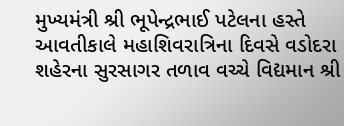મુખ્યમંત્રી શ્રી ભૂપેન્દ્રભાઈ પટેલના હસ્તે આવતીકાલે મહાશિવરાત્રિના દિવસે વડોદરા શહેરના સુરસાગર તળાવ વચ્ચે વિદ્યમાન શ્રી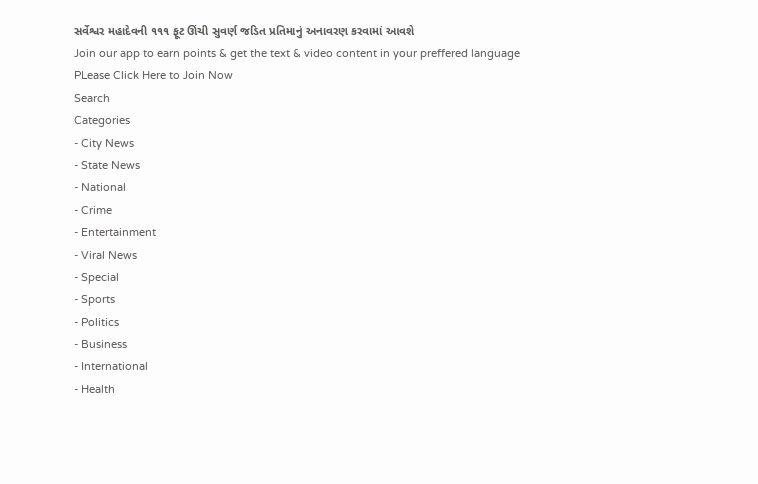સર્વેશ્વર મહાદેવની ૧૧૧ ફૂટ ઊંચી સુવર્ણ જડિત પ્રતિમાનું અનાવરણ કરવામાં આવશે
Join our app to earn points & get the text & video content in your preffered language
PLease Click Here to Join Now
Search
Categories
- City News
- State News
- National
- Crime
- Entertainment
- Viral News
- Special
- Sports
- Politics
- Business
- International
- Health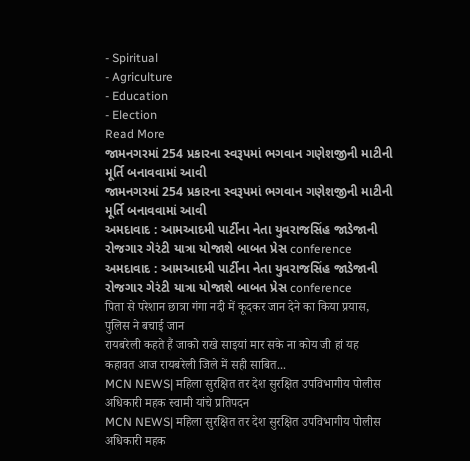- Spiritual
- Agriculture
- Education
- Election
Read More
જામનગરમાં 254 પ્રકારના સ્વરૂપમાં ભગવાન ગણેશજીની માટીની મૂર્તિ બનાવવામાં આવી
જામનગરમાં 254 પ્રકારના સ્વરૂપમાં ભગવાન ગણેશજીની માટીની મૂર્તિ બનાવવામાં આવી
અમદાવાદ : આમઆદમી પાર્ટીના નેતા યુવરાજસિંહ જાડેજાની રોજગાર ગેરંટી યાત્રા યોજાશે બાબત પ્રેસ conference
અમદાવાદ : આમઆદમી પાર્ટીના નેતા યુવરાજસિંહ જાડેજાની રોજગાર ગેરંટી યાત્રા યોજાશે બાબત પ્રેસ conference
पिता से परेशान छात्रा गंगा नदी में कूदकर जान देने का किया प्रयास, पुलिस ने बचाई जान
रायबरेली कहते हैं जाको राखे साइयां मार सके ना कोय जी हां यह कहावत आज रायबरेली जिले में सही साबित...
MCN NEWS| महिला सुरक्षित तर देश सुरक्षित उपविभागीय पोलीस अधिकारी महक स्वामी यांचे प्रतिपदन
MCN NEWS| महिला सुरक्षित तर देश सुरक्षित उपविभागीय पोलीस अधिकारी महक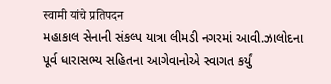स्वामी यांचे प्रतिपदन
મહાકાલ સેનાની સંકલ્પ યાત્રા લીમડી નગરમાં આવી.ઝાલોદના પૂર્વ ધારાસભ્ય સહિતના આગેવાનોએ સ્વાગત કર્યું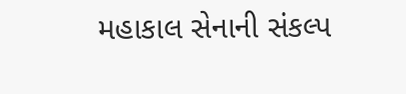મહાકાલ સેનાની સંકલ્પ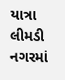યાત્રા લીમડી નગરમાં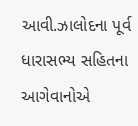આવી.ઝાલોદના પૂર્વ ધારાસભ્ય સહિતના આગેવાનોએ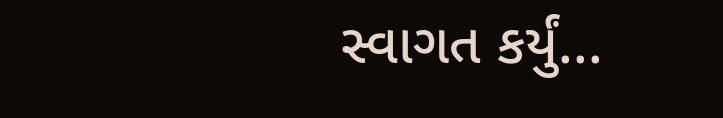સ્વાગત કર્યું...